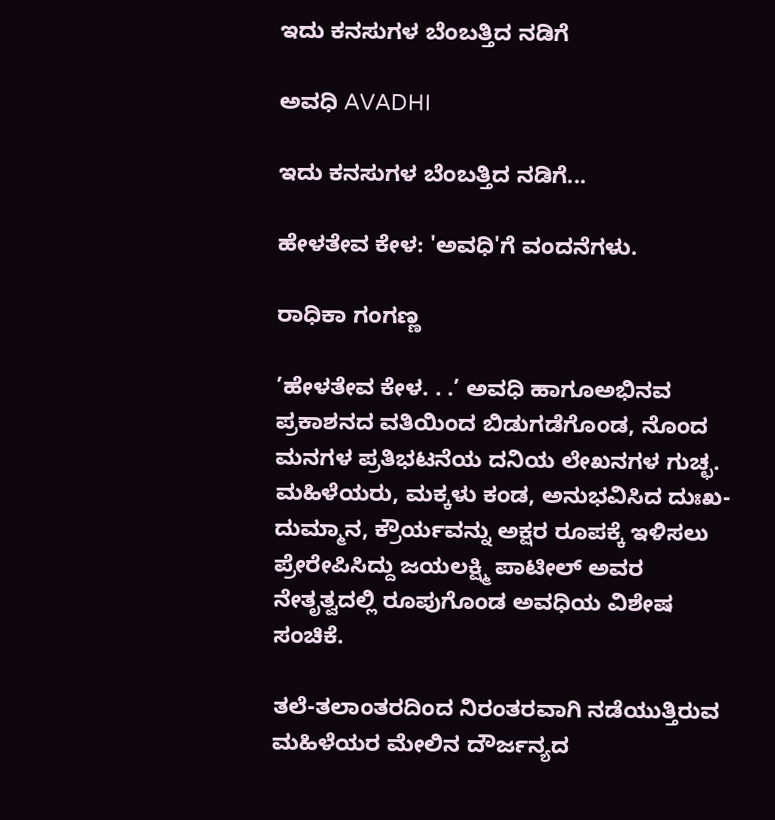ಇದು ಕನಸುಗಳ ಬೆಂಬತ್ತಿದ ನಡಿಗೆ‍

ಅವಧಿ AVADHI

ಇದು ಕನಸುಗಳ ಬೆಂಬತ್ತಿದ ನಡಿಗೆ...

ಹೇಳತೇವ ಕೇಳ: 'ಅವಧಿ'ಗೆ ವಂದನೆಗಳು.

ರಾಧಿಕಾ ಗಂಗಣ್ಣ

’ಹೇಳತೇವ ಕೇಳ. . .’ ಅವಧಿ ಹಾಗೂಅಭಿನವ ಪ್ರಕಾಶನದ ವತಿಯಿಂದ ಬಿಡುಗಡೆಗೊಂಡ, ನೊಂದ ಮನಗಳ ಪ್ರತಿಭಟನೆಯ ದನಿಯ ಲೇಖನಗಳ ಗುಚ್ಛ. ಮಹಿಳೆಯರು, ಮಕ್ಕಳು ಕಂಡ, ಅನುಭವಿಸಿದ ದುಃಖ-ದುಮ್ಮಾನ, ಕ್ರೌರ್ಯವನ್ನು ಅಕ್ಷರ ರೂಪಕ್ಕೆ ಇಳಿಸಲು ಪ್ರೇರೇಪಿಸಿದ್ದು ಜಯಲಕ್ಷ್ಮಿ ಪಾಟೀಲ್ ಅವರ ನೇತೃತ್ವದಲ್ಲಿ ರೂಪುಗೊಂಡ ಅವಧಿಯ ವಿಶೇಷ ಸಂಚಿಕೆ.

ತಲೆ-ತಲಾಂತರದಿಂದ ನಿರಂತರವಾಗಿ ನಡೆಯುತ್ತಿರುವ ಮಹಿಳೆಯರ ಮೇಲಿನ ದೌರ್ಜನ್ಯದ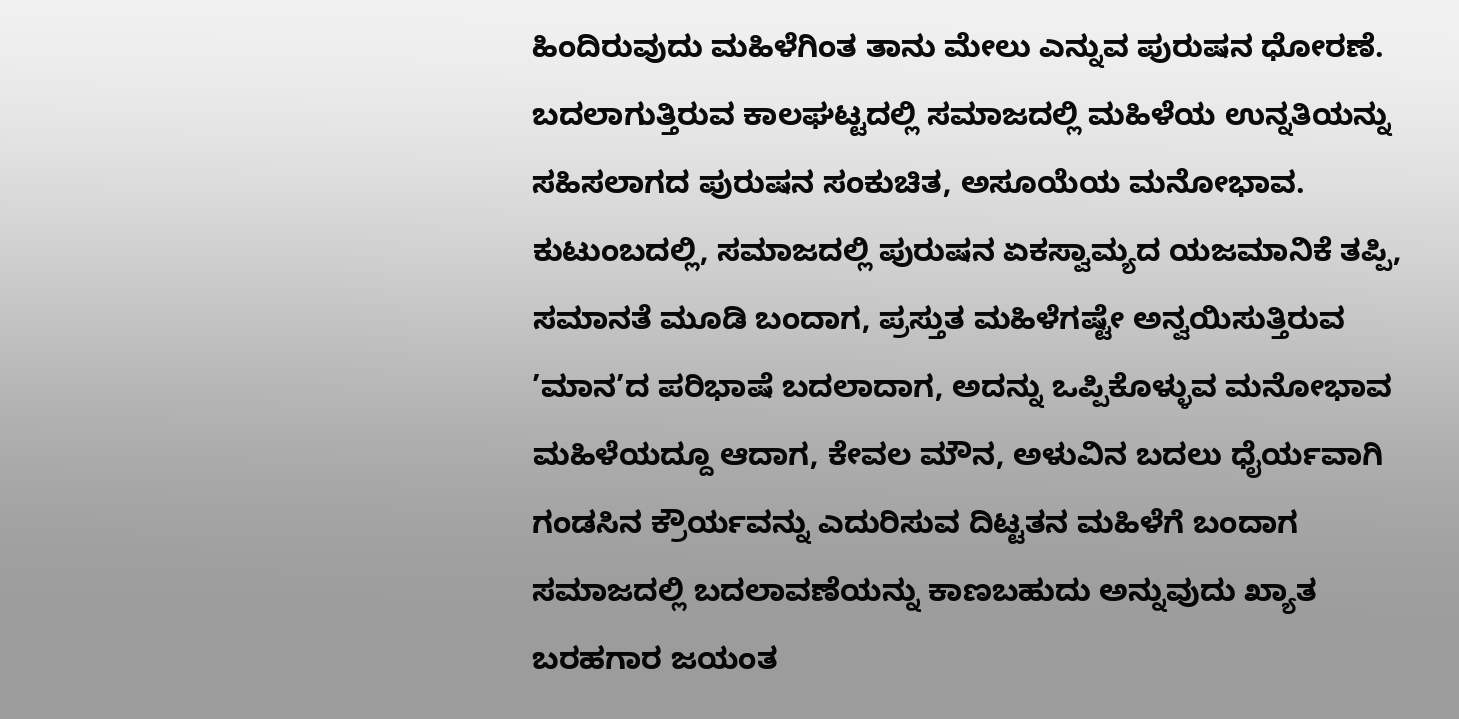ಹಿಂದಿರುವುದು ಮಹಿಳೆಗಿಂತ ತಾನು ಮೇಲು ಎನ್ನುವ ಪುರುಷನ ಧೋರಣೆ. ಬದಲಾಗುತ್ತಿರುವ ಕಾಲಘಟ್ಟದಲ್ಲಿ ಸಮಾಜದಲ್ಲಿ ಮಹಿಳೆಯ ಉನ್ನತಿಯನ್ನು ಸಹಿಸಲಾಗದ ಪುರುಷನ ಸಂಕುಚಿತ, ಅಸೂಯೆಯ ಮನೋಭಾವ. ಕುಟುಂಬದಲ್ಲಿ, ಸಮಾಜದಲ್ಲಿ ಪುರುಷನ ಏಕಸ್ವಾಮ್ಯದ ಯಜಮಾನಿಕೆ ತಪ್ಪಿ, ಸಮಾನತೆ ಮೂಡಿ ಬಂದಾಗ, ಪ್ರಸ್ತುತ ಮಹಿಳೆಗಷ್ಟೇ ಅನ್ವಯಿಸುತ್ತಿರುವ ’ಮಾನ’ದ ಪರಿಭಾಷೆ ಬದಲಾದಾಗ, ಅದನ್ನು ಒಪ್ಪಿಕೊಳ್ಳುವ ಮನೋಭಾವ ಮಹಿಳೆಯದ್ದೂ ಆದಾಗ, ಕೇವಲ ಮೌನ, ಅಳುವಿನ ಬದಲು ಧೈರ್ಯವಾಗಿ ಗಂಡಸಿನ ಕ್ರೌರ್ಯವನ್ನು ಎದುರಿಸುವ ದಿಟ್ಟತನ ಮಹಿಳೆಗೆ ಬಂದಾಗ ಸಮಾಜದಲ್ಲಿ ಬದಲಾವಣೆಯನ್ನು ಕಾಣಬಹುದು ಅನ್ನುವುದು ಖ್ಯಾತ ಬರಹಗಾರ ಜಯಂತ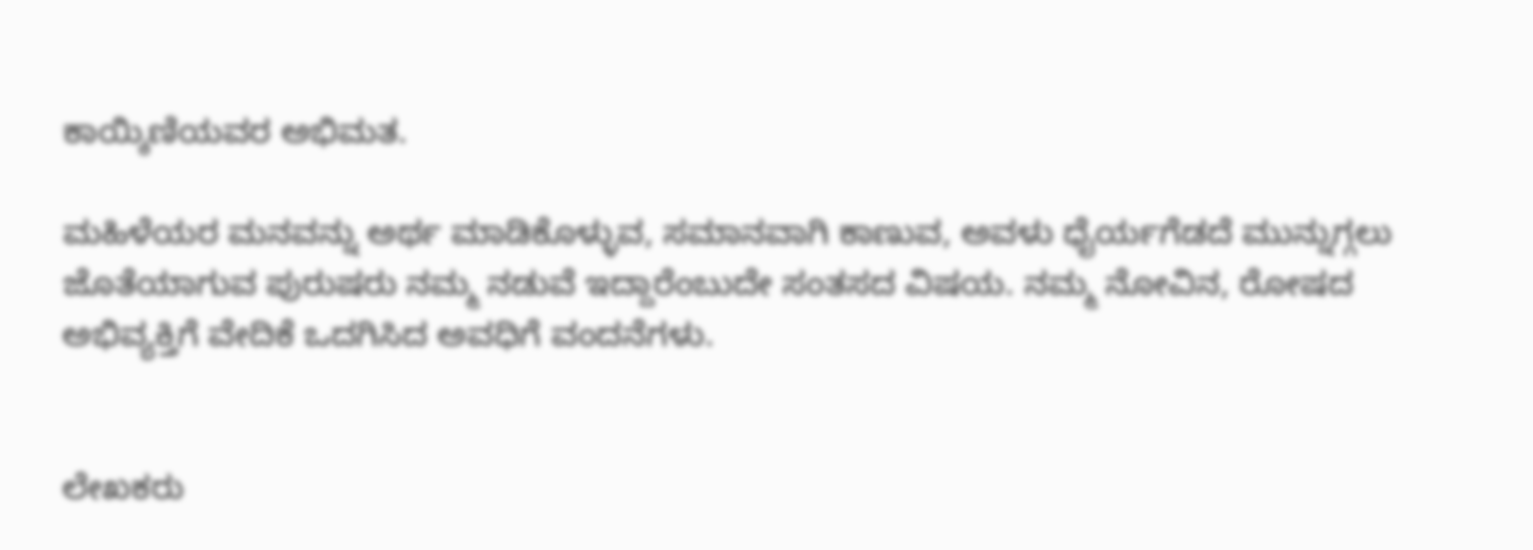ಕಾಯ್ಕಿಣಿಯವರ ಅಭಿಮತ.

ಮಹಿಳೆಯರ ಮನವನ್ನು ಅರ್ಥ ಮಾಡಿಕೊಳ್ಳುವ, ಸಮಾನವಾಗಿ ಕಾಣುವ, ಅವಳು ಧೈರ್ಯಗೆಡದೆ ಮುನ್ನುಗ್ಗಲು ಜೊತೆಯಾಗುವ ಪುರುಷರು ನಮ್ಮ ನಡುವೆ ಇದ್ದಾರೆಂಬುದೇ ಸಂತಸದ ವಿಷಯ. ನಮ್ಮ ನೋವಿನ, ರೋಷದ ಅಭಿವ್ಯಕ್ತಿಗೆ ವೇದಿಕೆ ಒದಗಿಸಿದ ಅವಧಿಗೆ ವಂದನೆಗಳು.


ಲೇಖಕರು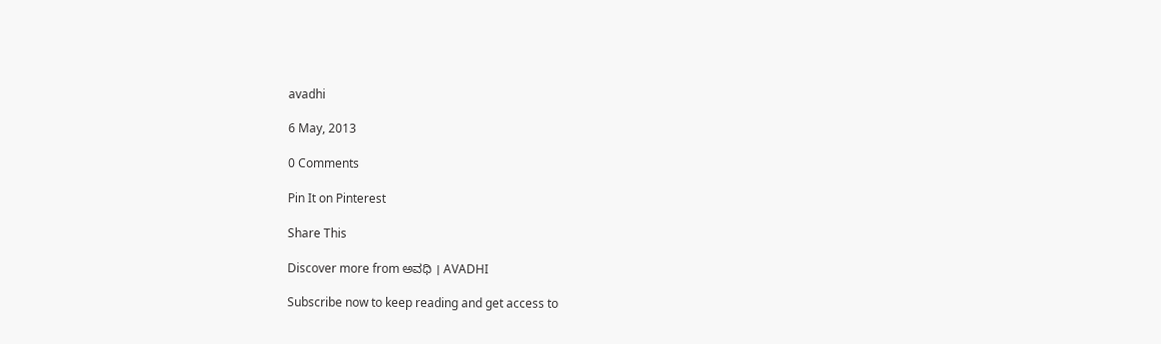avadhi

6 May, 2013

0 Comments

Pin It on Pinterest

Share This

Discover more from ಅವಧಿ । AVADHI

Subscribe now to keep reading and get access to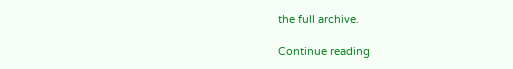the full archive.

Continue reading